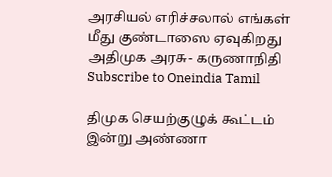அரசியல் எரிச்சலால் எங்கள் மீது குண்டாஸை ஏவுகிறது அதிமுக அரசு- கருணாநிதி
Subscribe to Oneindia Tamil

திமுக செயற்குழுக் கூட்டம் இன்று அண்ணா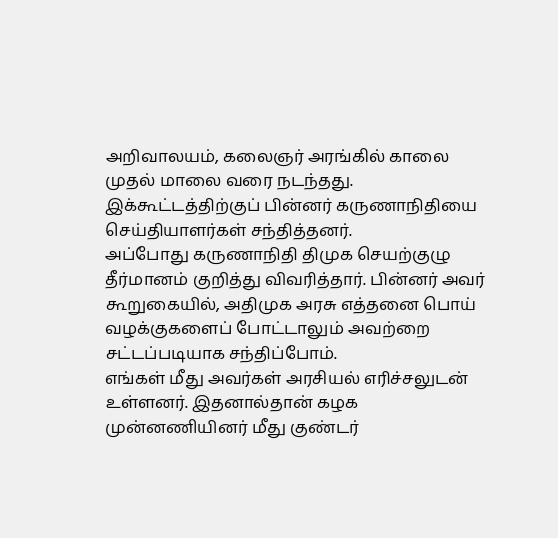அறிவாலயம், கலைஞர் அரங்கில் காலை முதல் மாலை வரை நடந்தது. இக்கூட்டத்திற்குப் பின்னர் கருணாநிதியை செய்தியாளர்கள் சந்தித்தனர்.
அப்போது கருணாநிதி திமுக செயற்குழு தீர்மானம் குறித்து விவரித்தார். பின்னர் அவர் கூறுகையில், அதிமுக அரசு எத்தனை பொய் வழக்குகளைப் போட்டாலும் அவற்றை சட்டப்படியாக சந்திப்போம்.
எங்கள் மீது அவர்கள் அரசியல் எரிச்சலுடன் உள்ளனர். இதனால்தான் கழக முன்னணியினர் மீது குண்டர்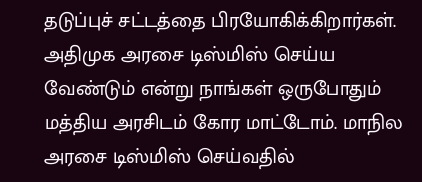தடுப்புச் சட்டத்தை பிரயோகிக்கிறார்கள்.
அதிமுக அரசை டிஸ்மிஸ் செய்ய வேண்டும் என்று நாங்கள் ஒருபோதும் மத்திய அரசிடம் கோர மாட்டோம். மாநில அரசை டிஸ்மிஸ் செய்வதில்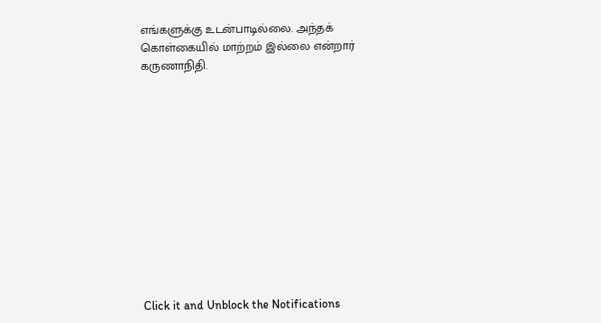எங்களுக்கு உடன்பாடில்லை. அந்தக் கொள்கையில் மாற்றம் இல்லை என்றார் கருணாநிதி.












Click it and Unblock the Notifications